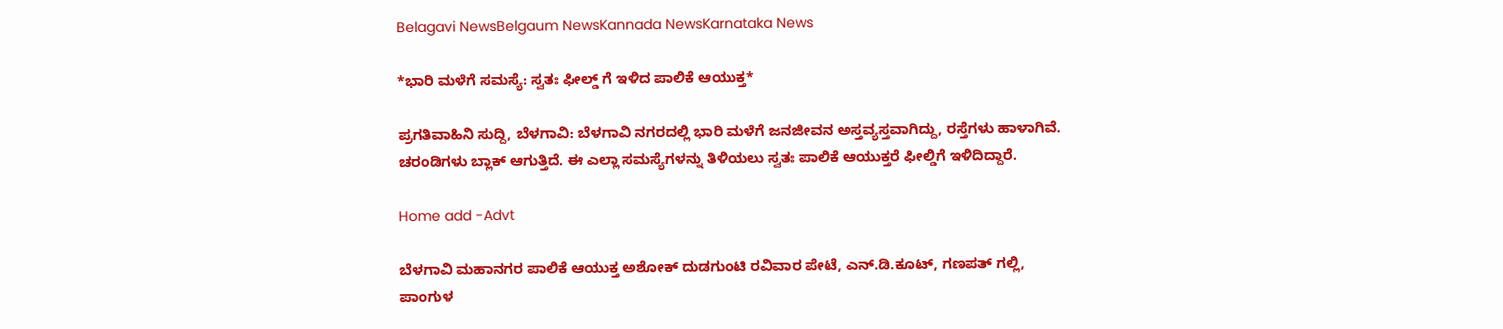Belagavi NewsBelgaum NewsKannada NewsKarnataka News

*ಭಾರಿ ಮಳೆಗೆ ಸಮಸ್ಯೆ: ಸ್ವತಃ ಫೀಲ್ಡ್ ಗೆ ಇಳಿದ ಪಾಲಿಕೆ ಆಯುಕ್ತ*

ಪ್ರಗತಿವಾಹಿನಿ ಸುದ್ದಿ, ಬೆಳಗಾವಿ: ಬೆಳಗಾವಿ ನಗರದಲ್ಲಿ ಭಾರಿ ಮಳೆಗೆ ಜನಜೀವನ ಅಸ್ತವ್ಯಸ್ತವಾಗಿದ್ದು, ರಸ್ತೆಗಳು ಹಾಳಾಗಿವೆ. ಚರಂಡಿಗಳು ಬ್ಲಾಕ್ ಆಗುತ್ತಿದೆ. ಈ ಎಲ್ಲಾ ಸಮಸ್ಯೆಗಳನ್ನು ತಿಳಿಯಲು ಸ್ವತಃ ಪಾಲಿಕೆ ಆಯುಕ್ತರೆ ಫೀಲ್ಡಿಗೆ ಇಳಿದಿದ್ದಾರೆ.

Home add -Advt

ಬೆಳಗಾವಿ ಮಹಾನಗರ ಪಾಲಿಕೆ ಆಯುಕ್ತ ಅಶೋಕ್ ದುಡಗುಂಟಿ ರವಿವಾರ ಪೇಟೆ, ಎನ್.ಡಿ.ಕೂಟ್, ಗಣಪತ್ ಗಲ್ಲಿ, ಪಾಂಗುಳ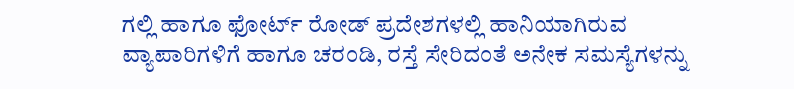ಗಲ್ಲಿ ಹಾಗೂ ಫೋರ್ಟ್ ರೋಡ್ ಪ್ರದೇಶಗಳಲ್ಲಿ ಹಾನಿಯಾಗಿರುವ ವ್ಯಾಪಾರಿಗಳಿಗೆ ಹಾಗೂ ಚರಂಡಿ, ರಸ್ತೆ ಸೇರಿದಂತೆ ಅನೇಕ ಸಮಸ್ಯೆಗಳನ್ನು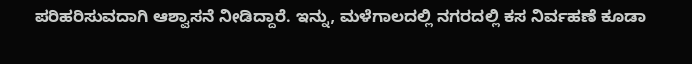ಪರಿಹರಿಸುವದಾಗಿ ಆಶ್ವಾಸನೆ ನೀಡಿದ್ದಾರೆ. ಇನ್ನು, ಮಳೆಗಾಲದಲ್ಲಿ ನಗರದಲ್ಲಿ ಕಸ ನಿರ್ವಹಣೆ ಕೂಡಾ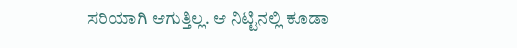ಸರಿಯಾಗಿ ಆಗುತ್ತಿಲ್ಲ. ಆ ನಿಟ್ಟಿನಲ್ಲಿ ಕೂಡಾ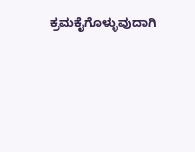ಕ್ರಮಕೈಗೊಳ್ಳುವುದಾಗಿ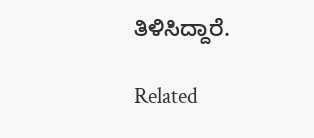ತಿಳಿಸಿದ್ದಾರೆ.

Related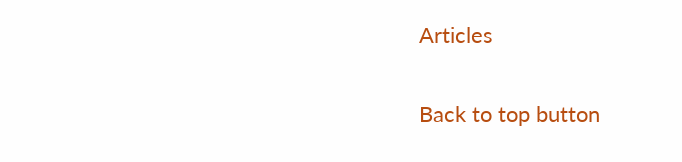Articles

Back to top button